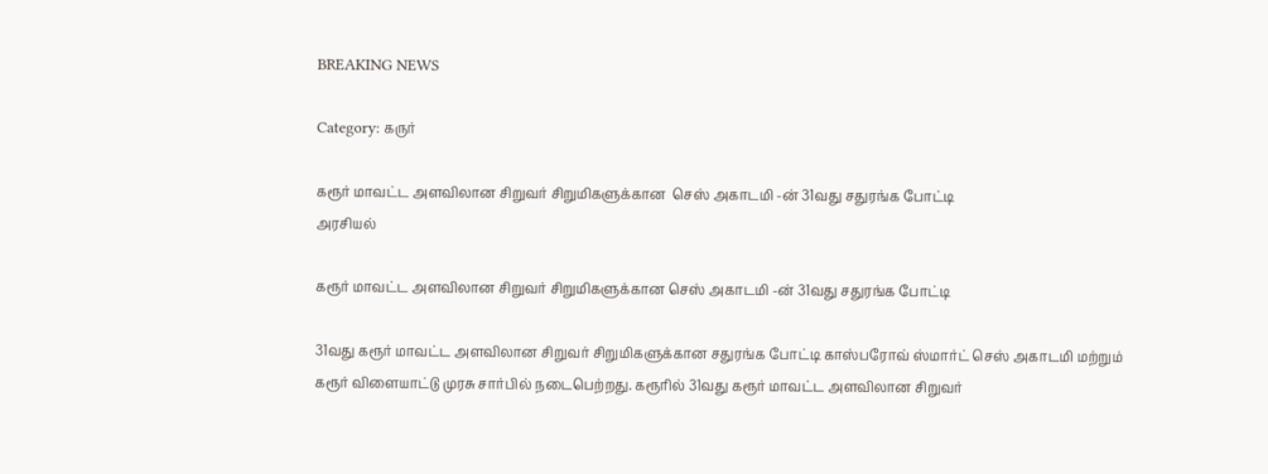BREAKING NEWS

Category: கருர்

கரூர் மாவட்ட அளவிலான சிறுவர் சிறுமிகளுக்கான  செஸ் அகாடமி -ன் 31வது சதுரங்க போட்டி
அரசியல்

கரூர் மாவட்ட அளவிலான சிறுவர் சிறுமிகளுக்கான செஸ் அகாடமி -ன் 31வது சதுரங்க போட்டி

31வது கரூர் மாவட்ட அளவிலான சிறுவர் சிறுமிகளுக்கான சதுரங்க போட்டி காஸ்பரோவ் ஸ்மார்ட் செஸ் அகாடமி மற்றும் கரூர் விளையாட்டு முரசு சார்பில் நடைபெற்றது. கரூரில் 31வது கரூர் மாவட்ட அளவிலான சிறுவர்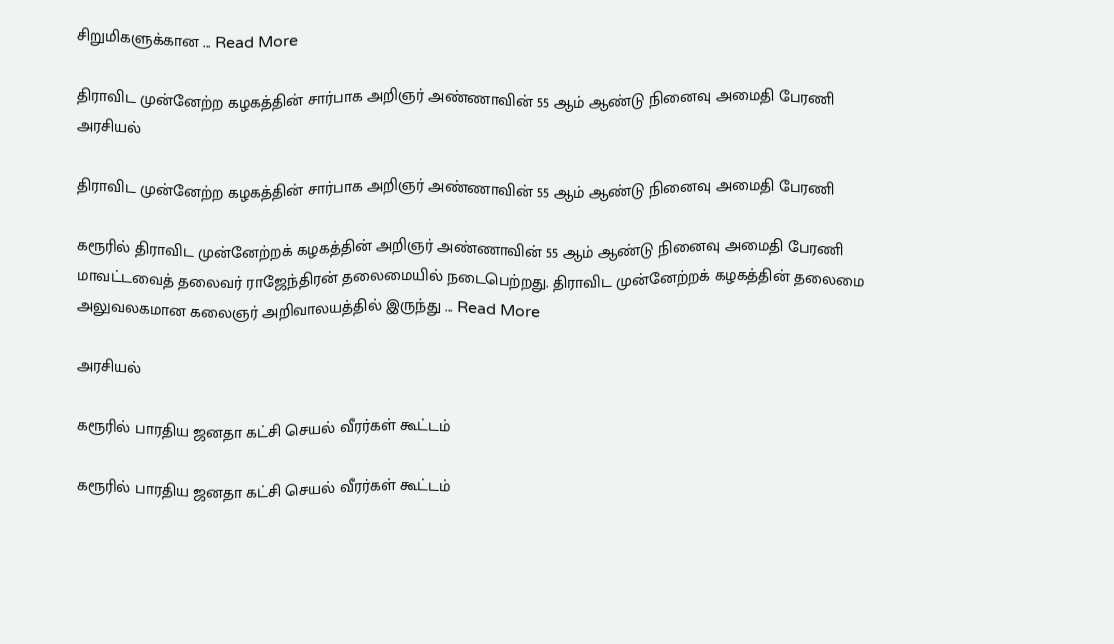சிறுமிகளுக்கான ... Read More

திராவிட முன்னேற்ற கழகத்தின் சார்பாக அறிஞர் அண்ணாவின் 55 ஆம் ஆண்டு நினைவு அமைதி பேரணி
அரசியல்

திராவிட முன்னேற்ற கழகத்தின் சார்பாக அறிஞர் அண்ணாவின் 55 ஆம் ஆண்டு நினைவு அமைதி பேரணி

கரூரில் திராவிட முன்னேற்றக் கழகத்தின் அறிஞர் அண்ணாவின் 55 ஆம் ஆண்டு நினைவு அமைதி பேரணி மாவட்டவைத் தலைவர் ராஜேந்திரன் தலைமையில் நடைபெற்றது. திராவிட முன்னேற்றக் கழகத்தின் தலைமை அலுவலகமான கலைஞர் அறிவாலயத்தில் இருந்து ... Read More

அரசியல்

கரூரில் பாரதிய ஜனதா கட்சி செயல் வீரர்கள் கூட்டம்

கரூரில் பாரதிய ஜனதா கட்சி செயல் வீரர்கள் கூட்டம்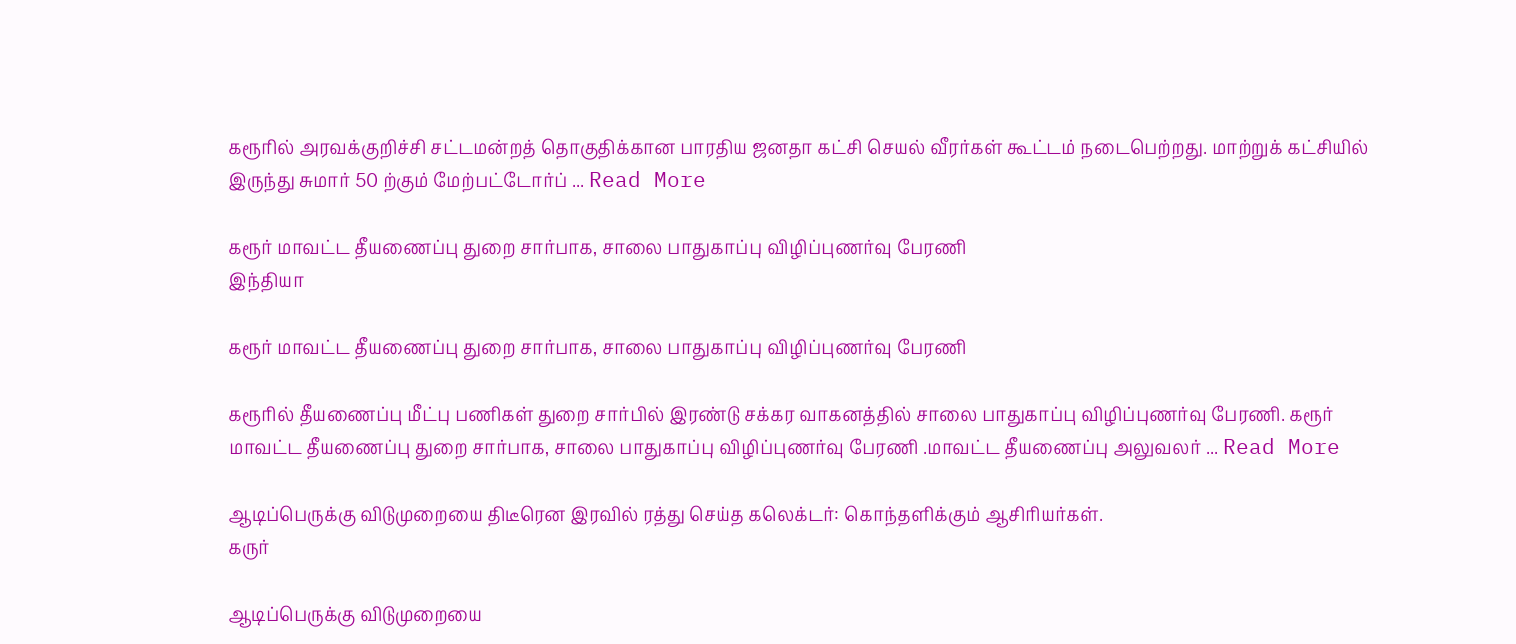கரூரில் அரவக்குறிச்சி சட்டமன்றத் தொகுதிக்கான பாரதிய ஜனதா கட்சி செயல் வீரர்கள் கூட்டம் நடைபெற்றது. மாற்றுக் கட்சியில் இருந்து சுமார் 50 ற்கும் மேற்பட்டோர்ப் ... Read More

கரூர் மாவட்ட தீயணைப்பு துறை சார்பாக, சாலை பாதுகாப்பு விழிப்புணர்வு பேரணி
இந்தியா

கரூர் மாவட்ட தீயணைப்பு துறை சார்பாக, சாலை பாதுகாப்பு விழிப்புணர்வு பேரணி

கரூரில் தீயணைப்பு மீட்பு பணிகள் துறை சார்பில் இரண்டு சக்கர வாகனத்தில் சாலை பாதுகாப்பு விழிப்புணர்வு பேரணி. கரூர் மாவட்ட தீயணைப்பு துறை சார்பாக, சாலை பாதுகாப்பு விழிப்புணர்வு பேரணி .மாவட்ட தீயணைப்பு அலுவலர் ... Read More

ஆடிப்பெருக்கு விடுமுறையை திடீரென இரவில் ரத்து செய்த கலெக்டர்: கொந்தளிக்கும் ஆசிரியர்கள்.
கருர்

ஆடிப்பெருக்கு விடுமுறையை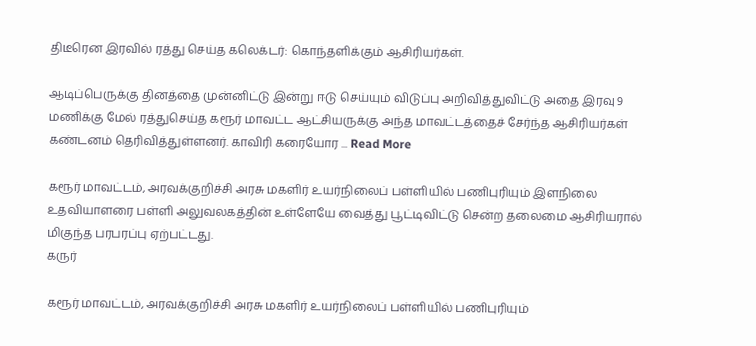திடீரென இரவில் ரத்து செய்த கலெக்டர்: கொந்தளிக்கும் ஆசிரியர்கள்.

ஆடிப்பெருக்கு தினத்தை முன்னிட்டு இன்று ஈடு செய்யும் விடுப்பு அறிவித்துவிட்டு அதை இரவு 9 மணிக்கு மேல் ரத்துசெய்த கரூர் மாவட்ட ஆட்சியருக்கு அந்த மாவட்டத்தைச் சேர்ந்த ஆசிரியர்கள் கண்டனம் தெரிவித்துள்ளனர். காவிரி கரையோர ... Read More

கரூர் மாவட்டம், அரவக்குறிச்சி அரசு மகளிர் உயர்நிலைப் பள்ளியில் பணிபுரியும் இளநிலை உதவியாளரை பள்ளி அலுவலகத்தின் உள்ளேயே வைத்து பூட்டிவிட்டு சென்ற தலைமை ஆசிரியரால் மிகுந்த பரபரப்பு ஏற்பட்டது.
கருர்

கரூர் மாவட்டம், அரவக்குறிச்சி அரசு மகளிர் உயர்நிலைப் பள்ளியில் பணிபுரியும்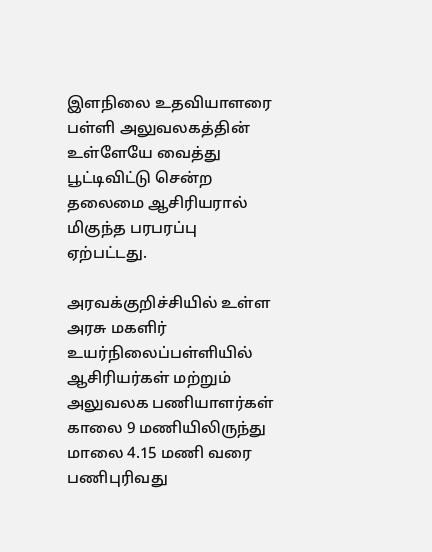இளநிலை உதவியாளரை பள்ளி அலுவலகத்தின் உள்ளேயே வைத்து பூட்டிவிட்டு சென்ற தலைமை ஆசிரியரால் மிகுந்த பரபரப்பு ஏற்பட்டது.

அரவக்குறிச்சியில் உள்ள அரசு மகளிர் உயர்நிலைப்பள்ளியில் ஆசிரியர்கள் மற்றும் அலுவலக பணியாளர்கள் காலை 9 மணியிலிருந்து மாலை 4.15 மணி வரை பணிபுரிவது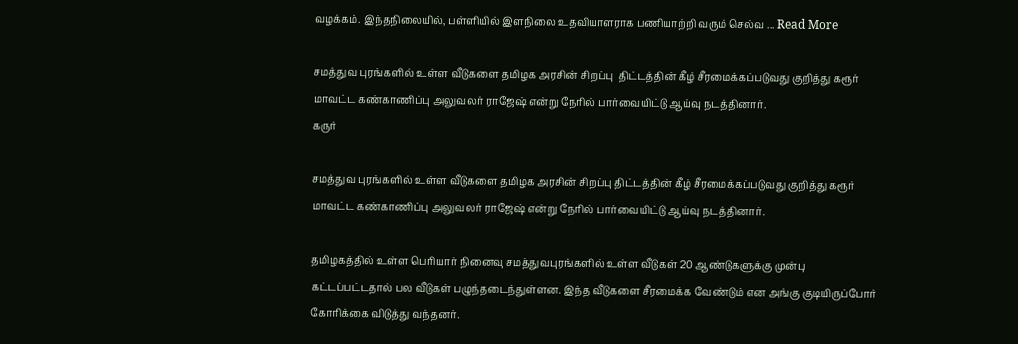வழக்கம். இந்தநிலையில், பள்ளியில் இளநிலை உதவியாளராக பணியாற்றி வரும் செல்வ ... Read More

சமத்துவ புரங்களில் உள்ள வீடுகளை தமிழக அரசின் சிறப்பு  திட்டத்தின் கீழ் சீரமைக்கப்படுவது குறித்து கரூர் மாவட்ட கண்காணிப்பு அலுவலர் ராஜேஷ் என்று நேரில் பார்வையிட்டு ஆய்வு நடத்தினார்.
கருர்

சமத்துவ புரங்களில் உள்ள வீடுகளை தமிழக அரசின் சிறப்பு திட்டத்தின் கீழ் சீரமைக்கப்படுவது குறித்து கரூர் மாவட்ட கண்காணிப்பு அலுவலர் ராஜேஷ் என்று நேரில் பார்வையிட்டு ஆய்வு நடத்தினார்.

தமிழகத்தில் உள்ள பெரியார் நினைவு சமத்துவபுரங்களில் உள்ள வீடுகள் 20 ஆண்டுகளுக்கு முன்பு கட்டப்பட்டதால் பல வீடுகள் பழுந்தடைந்துள்ளன. இந்த வீடுகளை சீரமைக்க வேண்டும் என அங்கு குடியிருப்போர் கோரிக்கை விடுத்து வந்தனர்.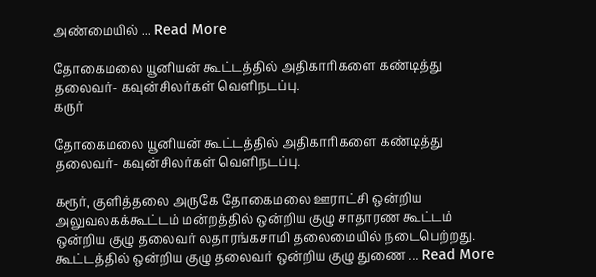அண்மையில் ... Read More

தோகைமலை யூனியன் கூட்டத்தில் அதிகாரிகளை கண்டித்து தலைவர்- கவுன்சிலர்கள் வெளிநடப்பு.
கருர்

தோகைமலை யூனியன் கூட்டத்தில் அதிகாரிகளை கண்டித்து தலைவர்- கவுன்சிலர்கள் வெளிநடப்பு.

கரூர், குளித்தலை அருகே தோகைமலை ஊராட்சி ஒன்றிய அலுவலகக்கூட்டம் மன்றத்தில் ஒன்றிய குழு சாதாரண கூட்டம் ஒன்றிய குழு தலைவர் லதாரங்கசாமி தலைமையில் நடைபெற்றது. கூட்டத்தில் ஒன்றிய குழு தலைவர் ஒன்றிய குழு துணை ... Read More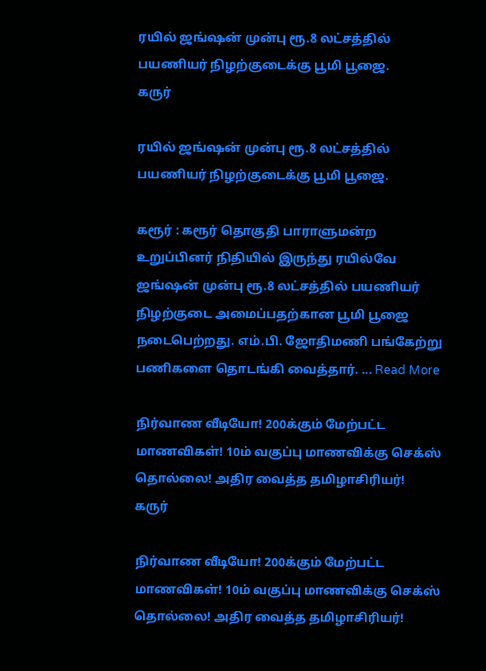ரயில் ஜங்ஷன் முன்பு ரூ.8 லட்சத்தில் பயணியர் நிழற்குடைக்கு பூமி பூஜை.
கருர்

ரயில் ஜங்ஷன் முன்பு ரூ.8 லட்சத்தில் பயணியர் நிழற்குடைக்கு பூமி பூஜை.

கரூர் : கரூர் தொகுதி பாராளுமன்ற உறுப்பினர் நிதியில் இருந்து ரயில்வே ஜங்ஷன் முன்பு ரூ.8 லட்சத்தில் பயணியர் நிழற்குடை அமைப்பதற்கான பூமி பூஜை நடைபெற்றது. எம்.பி. ஜோதிமணி பங்கேற்று பணிகளை தொடங்கி வைத்தார். ... Read More

நிர்வாண வீடியோ! 200க்கும் மேற்பட்ட மாணவிகள்! 10ம் வகுப்பு மாணவிக்கு செக்ஸ் தொல்லை! அதிர வைத்த தமிழாசிரியர்!
கருர்

நிர்வாண வீடியோ! 200க்கும் மேற்பட்ட மாணவிகள்! 10ம் வகுப்பு மாணவிக்கு செக்ஸ் தொல்லை! அதிர வைத்த தமிழாசிரியர்!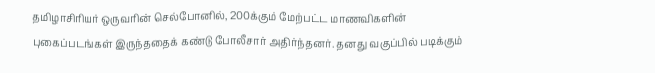தமிழாசிரியர் ஒருவரின் செல்போனில், 200க்கும் மேற்பட்ட மாணவிகளின் புகைப்படங்கள் இருந்ததைக் கண்டு போலீசார் அதிர்ந்தனர். தனது வகுப்பில் படிக்கும்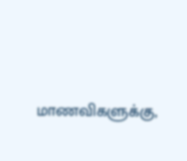மாணவிகளுக்கு,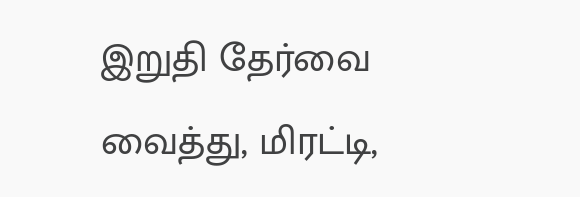இறுதி தேர்வை வைத்து, மிரட்டி,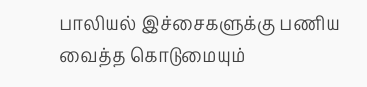பாலியல் இச்சைகளுக்கு பணிய வைத்த கொடுமையும்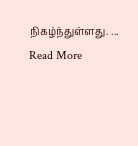நிகழ்ந்துள்ளது. ... Read More